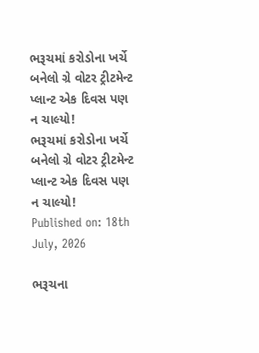ભરૂચમાં કરોડોના ખર્ચે બનેલો ગ્રે વોટર ટ્રીટમેન્ટ પ્લાન્ટ એક દિવસ પણ ન ચાલ્યો!
ભરૂચમાં કરોડોના ખર્ચે બનેલો ગ્રે વોટર ટ્રીટમેન્ટ પ્લાન્ટ એક દિવસ પણ ન ચાલ્યો!
Published on: 18th July, 2026

ભરૂચના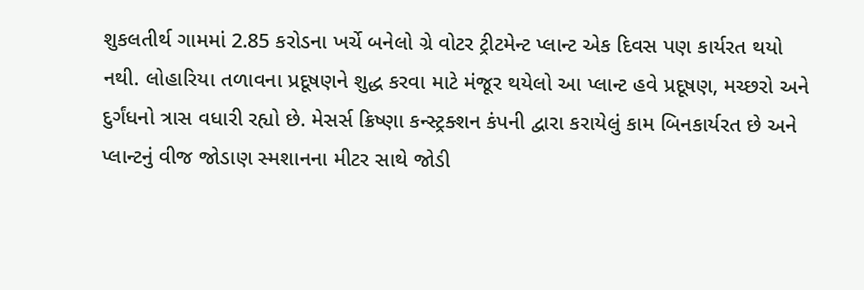શુકલતીર્થ ગામમાં 2.85 કરોડના ખર્ચે બનેલો ગ્રે વોટર ટ્રીટમેન્ટ પ્લાન્ટ એક દિવસ પણ કાર્યરત થયો નથી. લોહારિયા તળાવના પ્રદૂષણને શુદ્ધ કરવા માટે મંજૂર થયેલો આ પ્લાન્ટ હવે પ્રદૂષણ, મચ્છરો અને દુર્ગંધનો ત્રાસ વધારી રહ્યો છે. મેસર્સ ક્રિષ્ણા કન્સ્ટ્રક્શન કંપની દ્વારા કરાયેલું કામ બિનકાર્યરત છે અને પ્લાન્ટનું વીજ જોડાણ સ્મશાનના મીટર સાથે જોડી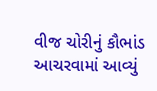વીજ ચોરીનું કૌભાંડ આચરવામાં આવ્યું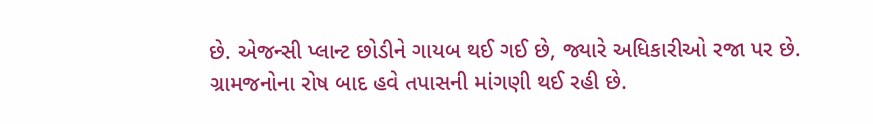છે. એજન્સી પ્લાન્ટ છોડીને ગાયબ થઈ ગઈ છે, જ્યારે અધિકારીઓ રજા પર છે. ગ્રામજનોના રોષ બાદ હવે તપાસની માંગણી થઈ રહી છે.